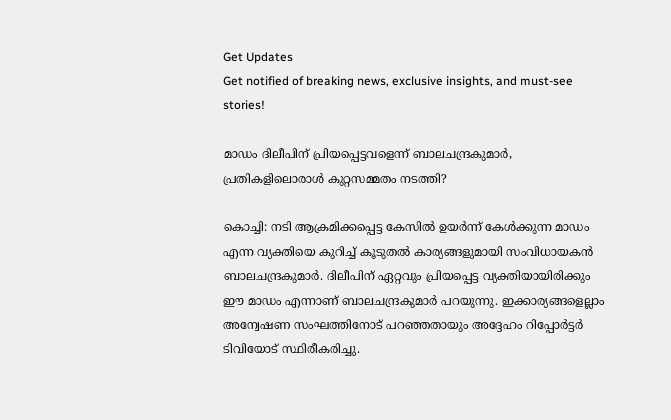Get Updates
Get notified of breaking news, exclusive insights, and must-see stories!

മാഡം ദിലീപിന് പ്രിയപ്പെട്ടവളെന്ന് ബാലചന്ദ്രകുമാര്‍, പ്രതികളിലൊരാള്‍ കുറ്റസമ്മതം നടത്തി?

കൊച്ചി: നടി ആക്രമിക്കപ്പെട്ട കേസില്‍ ഉയര്‍ന്ന് കേള്‍ക്കുന്ന മാഡം എന്ന വ്യക്തിയെ കുറിച്ച് കൂടുതല്‍ കാര്യങ്ങളുമായി സംവിധായകന്‍ ബാലചന്ദ്രകുമാര്‍. ദിലീപിന് ഏറ്റവും പ്രിയപ്പെട്ട വ്യക്തിയായിരിക്കും ഈ മാഡം എന്നാണ് ബാലചന്ദ്രകുമാര്‍ പറയുന്നു. ഇക്കാര്യങ്ങളെല്ലാം അന്വേഷണ സംഘത്തിനോട് പറഞ്ഞതായും അദ്ദേഹം റിപ്പോര്‍ട്ടര്‍ ടിവിയോട് സ്ഥിരീകരിച്ചു.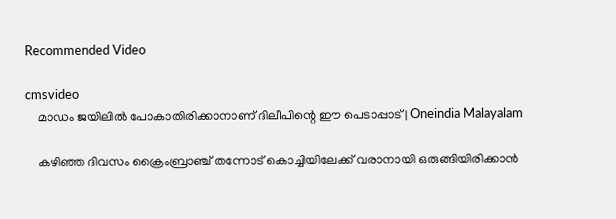Recommended Video

cmsvideo
    മാഡം ജയിലിൽ പോകാതിരിക്കാനാണ് ദിലീപിന്റെ ഈ പെടാപ്പാട് | Oneindia Malayalam

    കഴിഞ്ഞ ദിവസം ക്രൈംബ്രാഞ്ച് തന്നോട് കൊച്ചിയിലേക്ക് വരാനായി ഒരുങ്ങിയിരിക്കാന്‍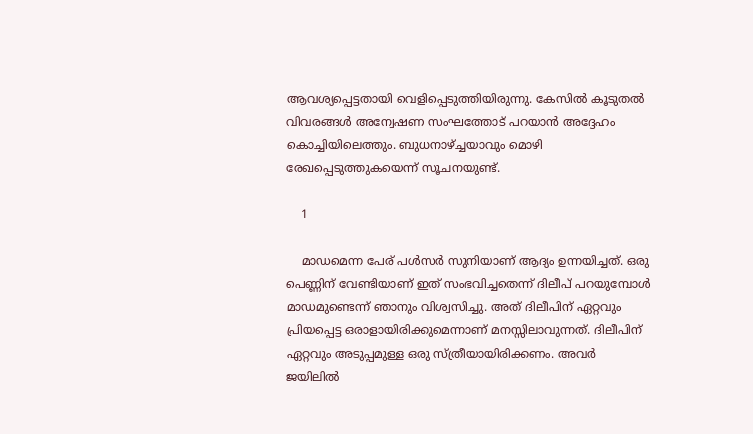ആവശ്യപ്പെട്ടതായി വെളിപ്പെടുത്തിയിരുന്നു. കേസില്‍ കൂടുതല്‍ വിവരങ്ങള്‍ അന്വേഷണ സംഘത്തോട് പറയാന്‍ അദ്ദേഹം കൊച്ചിയിലെത്തും. ബുധനാഴ്ച്ചയാവും മൊഴി രേഖപ്പെടുത്തുകയെന്ന് സൂചനയുണ്ട്.

    1

    മാഡമെന്ന പേര് പള്‍സര്‍ സുനിയാണ് ആദ്യം ഉന്നയിച്ചത്. ഒരു പെണ്ണിന് വേണ്ടിയാണ് ഇത് സംഭവിച്ചതെന്ന് ദിലീപ് പറയുമ്പോള്‍ മാഡമുണ്ടെന്ന് ഞാനും വിശ്വസിച്ചു. അത് ദിലീപിന് ഏറ്റവും പ്രിയപ്പെട്ട ഒരാളായിരിക്കുമെന്നാണ് മനസ്സിലാവുന്നത്. ദിലീപിന് ഏറ്റവും അടുപ്പമുള്ള ഒരു സ്ത്രീയായിരിക്കണം. അവര്‍ ജയിലില്‍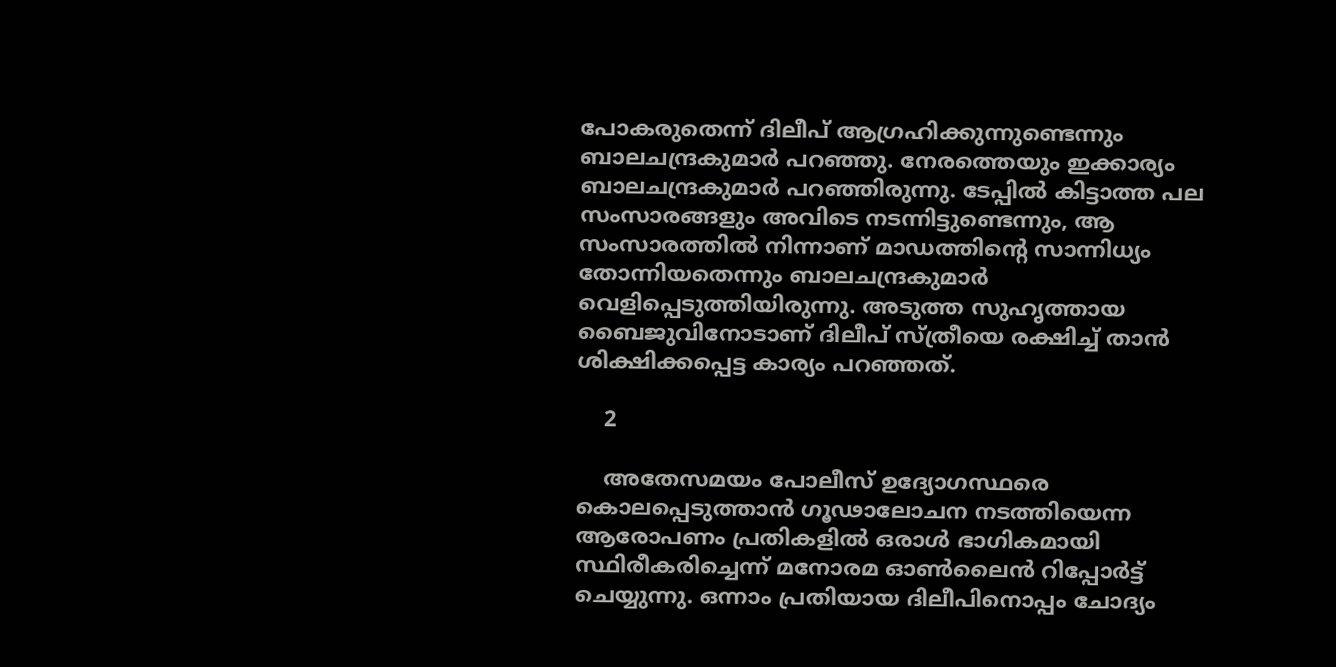പോകരുതെന്ന് ദിലീപ് ആഗ്രഹിക്കുന്നുണ്ടെന്നും ബാലചന്ദ്രകുമാര്‍ പറഞ്ഞു. നേരത്തെയും ഇക്കാര്യം ബാലചന്ദ്രകുമാര്‍ പറഞ്ഞിരുന്നു. ടേപ്പില്‍ കിട്ടാത്ത പല സംസാരങ്ങളും അവിടെ നടന്നിട്ടുണ്ടെന്നും, ആ സംസാരത്തില്‍ നിന്നാണ് മാഡത്തിന്റെ സാന്നിധ്യം തോന്നിയതെന്നും ബാലചന്ദ്രകുമാര്‍ വെളിപ്പെടുത്തിയിരുന്നു. അടുത്ത സുഹൃത്തായ ബൈജുവിനോടാണ് ദിലീപ് സ്ത്രീയെ രക്ഷിച്ച് താന്‍ ശിക്ഷിക്കപ്പെട്ട കാര്യം പറഞ്ഞത്.

    2

    അതേസമയം പോലീസ് ഉദ്യോഗസ്ഥരെ കൊലപ്പെടുത്താന്‍ ഗൂഢാലോചന നടത്തിയെന്ന ആരോപണം പ്രതികളില്‍ ഒരാള്‍ ഭാഗികമായി സ്ഥിരീകരിച്ചെന്ന് മനോരമ ഓണ്‍ലൈന്‍ റിപ്പോര്‍ട്ട് ചെയ്യുന്നു. ഒന്നാം പ്രതിയായ ദിലീപിനൊപ്പം ചോദ്യം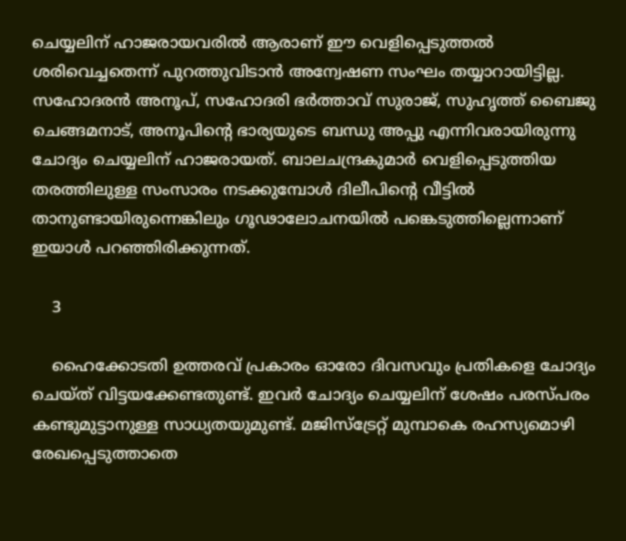ചെയ്യലിന് ഹാജരായവരില്‍ ആരാണ് ഈ വെളിപ്പെടുത്തല്‍ ശരിവെച്ചതെന്ന് പുറത്തുവിടാന്‍ അന്വേഷണ സംഘം തയ്യാറായിട്ടില്ല. സഹോദരന്‍ അനൂപ്, സഹോദരി ഭര്‍ത്താവ് സുരാജ്, സുഹൃത്ത് ബൈജു ചെങ്ങമനാട്, അനൂപിന്റെ ഭാര്യയുടെ ബന്ധു അപ്പു എന്നിവരായിരുന്നു ചോദ്യം ചെയ്യലിന് ഹാജരായത്. ബാലചന്ദ്രകുമാര്‍ വെളിപ്പെടുത്തിയ തരത്തിലുള്ള സംസാരം നടക്കുമ്പോള്‍ ദിലീപിന്റെ വീട്ടില്‍ താനുണ്ടായിരുന്നെങ്കിലും ഗൂഢാലോചനയില്‍ പങ്കെടുത്തില്ലെന്നാണ് ഇയാള്‍ പറഞ്ഞിരിക്കുന്നത്.

    3

    ഹൈക്കോടതി ഉത്തരവ് പ്രകാരം ഓരോ ദിവസവും പ്രതികളെ ചോദ്യം ചെയ്ത് വിട്ടയക്കേണ്ടതുണ്ട്. ഇവര്‍ ചോദ്യം ചെയ്യലിന് ശേഷം പരസ്പരം കണ്ടുമുട്ടാനുള്ള സാധ്യതയുമുണ്ട്. മജിസ്‌ട്രേറ്റ് മുമ്പാകെ രഹസ്യമൊഴി രേഖപ്പെടുത്താതെ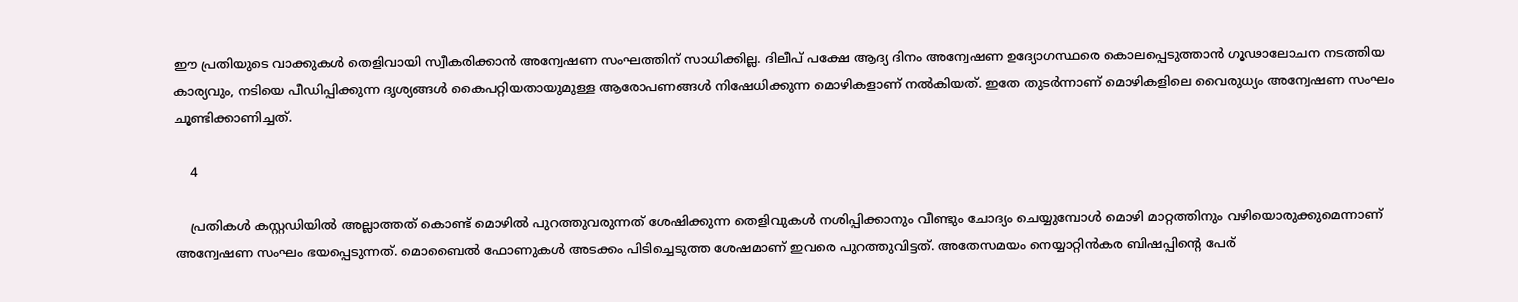ഈ പ്രതിയുടെ വാക്കുകള്‍ തെളിവായി സ്വീകരിക്കാന്‍ അന്വേഷണ സംഘത്തിന് സാധിക്കില്ല. ദിലീപ് പക്ഷേ ആദ്യ ദിനം അന്വേഷണ ഉദ്യോഗസ്ഥരെ കൊലപ്പെടുത്താന്‍ ഗൂഢാലോചന നടത്തിയ കാര്യവും, നടിയെ പീഡിപ്പിക്കുന്ന ദൃശ്യങ്ങള്‍ കൈപറ്റിയതായുമുള്ള ആരോപണങ്ങള്‍ നിഷേധിക്കുന്ന മൊഴികളാണ് നല്‍കിയത്. ഇതേ തുടര്‍ന്നാണ് മൊഴികളിലെ വൈരുധ്യം അന്വേഷണ സംഘം ചൂണ്ടിക്കാണിച്ചത്.

    4

    പ്രതികള്‍ കസ്റ്റഡിയില്‍ അല്ലാത്തത് കൊണ്ട് മൊഴില്‍ പുറത്തുവരുന്നത് ശേഷിക്കുന്ന തെളിവുകള്‍ നശിപ്പിക്കാനും വീണ്ടും ചോദ്യം ചെയ്യുമ്പോള്‍ മൊഴി മാറ്റത്തിനും വഴിയൊരുക്കുമെന്നാണ് അന്വേഷണ സംഘം ഭയപ്പെടുന്നത്. മൊബൈല്‍ ഫോണുകള്‍ അടക്കം പിടിച്ചെടുത്ത ശേഷമാണ് ഇവരെ പുറത്തുവിട്ടത്. അതേസമയം നെയ്യാറ്റിന്‍കര ബിഷപ്പിന്റെ പേര്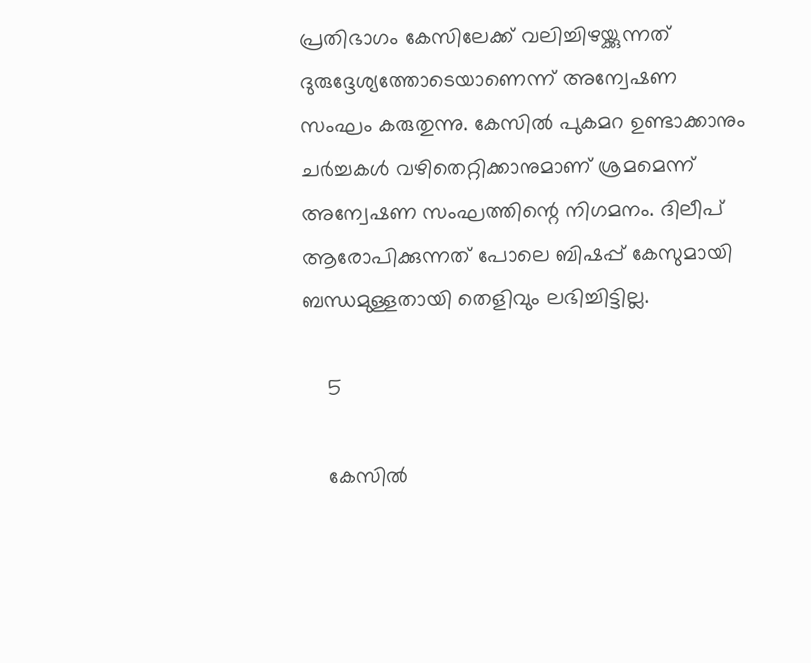പ്രതിഭാഗം കേസിലേക്ക് വലിച്ചിഴയ്ക്കുന്നത് ദുരുദ്ദേശ്യത്തോടെയാണെന്ന് അന്വേഷണ സംഘം കരുതുന്നു. കേസില്‍ പുകമറ ഉണ്ടാക്കാനും ചര്‍ച്ചകള്‍ വഴിതെറ്റിക്കാനുമാണ് ശ്രമമെന്ന് അന്വേഷണ സംഘത്തിന്റെ നിഗമനം. ദിലീപ് ആരോപിക്കുന്നത് പോലെ ബിഷപ്പ് കേസുമായി ബന്ധമുള്ളതായി തെളിവും ലഭിച്ചിട്ടില്ല.

    5

    കേസില്‍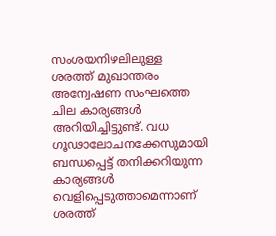സംശയനിഴലിലുള്ള ശരത്ത് മുഖാന്തരം അന്വേഷണ സംഘത്തെ ചില കാര്യങ്ങള്‍ അറിയിച്ചിട്ടുണ്ട്. വധ ഗൂഢാലോചനക്കേസുമായി ബന്ധപ്പെട്ട് തനിക്കറിയുന്ന കാര്യങ്ങള്‍ വെളിപ്പെടുത്താമെന്നാണ് ശരത്ത്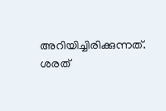അറിയിച്ചിരിക്കുന്നത്. ശരത്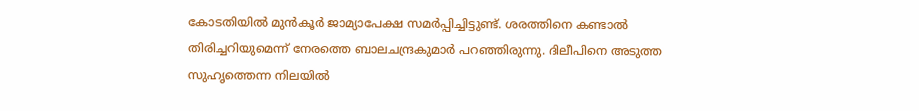കോടതിയില്‍ മുന്‍കൂര്‍ ജാമ്യാപേക്ഷ സമര്‍പ്പിച്ചിട്ടുണ്ട്. ശരത്തിനെ കണ്ടാല്‍ തിരിച്ചറിയുമെന്ന് നേരത്തെ ബാലചന്ദ്രകുമാര്‍ പറഞ്ഞിരുന്നു. ദിലീപിനെ അടുത്ത സുഹൃത്തെന്ന നിലയില്‍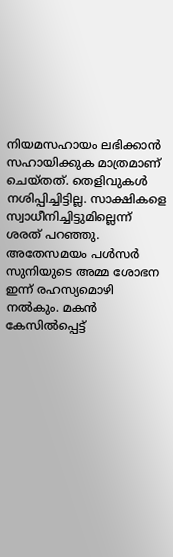നിയമസഹായം ലഭിക്കാന്‍ സഹായിക്കുക മാത്രമാണ് ചെയ്തത്. തെളിവുകള്‍ നശിപ്പിച്ചിട്ടില്ല. സാക്ഷികളെ സ്വാധീനിച്ചിട്ടുമില്ലെന്ന് ശരത് പറഞ്ഞു. അതേസമയം പള്‍സര്‍ സുനിയുടെ അമ്മ ശോഭന ഇന്ന് രഹസ്യമൊഴി നല്‍കും. മകന്‍ കേസില്‍പ്പെട്ട്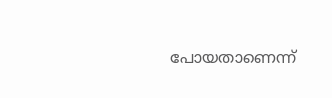പോയതാണെന്ന്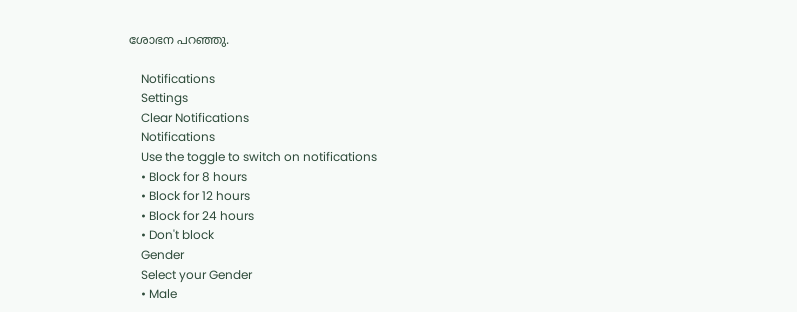ശോഭന പറഞ്ഞു.

    Notifications
    Settings
    Clear Notifications
    Notifications
    Use the toggle to switch on notifications
    • Block for 8 hours
    • Block for 12 hours
    • Block for 24 hours
    • Don't block
    Gender
    Select your Gender
    • Male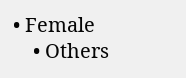• Female
    • Others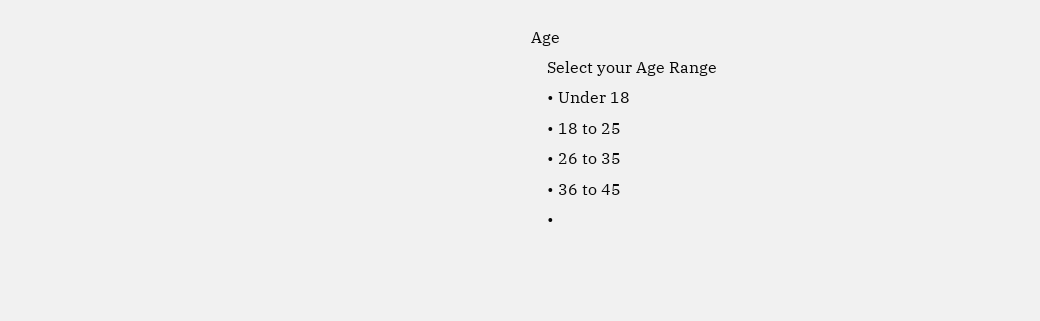Age
    Select your Age Range
    • Under 18
    • 18 to 25
    • 26 to 35
    • 36 to 45
    •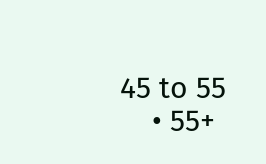45 to 55
    • 55+